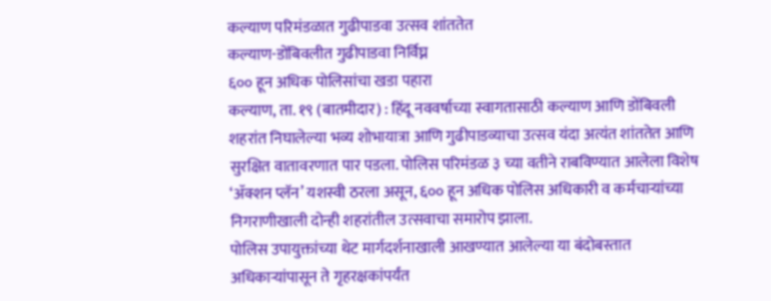कल्याण परिमंडळात गुढीपाडवा उत्सव शांततेत
कल्याण-डोंबिवलीत गुढीपाडवा निर्विघ्न
६०० हून अधिक पोलिसांचा खडा पहारा
कल्याण, ता. १९ (बातमीदार) : हिंदू नववर्षाच्या स्वागतासाठी कल्याण आणि डोंबिवली शहरांत निघालेल्या भव्य शोभायात्रा आणि गुढीपाडव्याचा उत्सव यंदा अत्यंत शांततेत आणि सुरक्षित वातावरणात पार पडला. पोलिस परिमंडळ ३ च्या वतीने राबविण्यात आलेला विशेष ‘ॲक्शन प्लॅन’ यशस्वी ठरला असून, ६०० हून अधिक पोलिस अधिकारी व कर्मचाऱ्यांच्या निगराणीखाली दोन्ही शहरांतील उत्सवाचा समारोप झाला.
पोलिस उपायुक्तांच्या थेट मार्गदर्शनाखाली आखण्यात आलेल्या या बंदोबस्तात अधिकाऱ्यांपासून ते गृहरक्षकांपर्यंत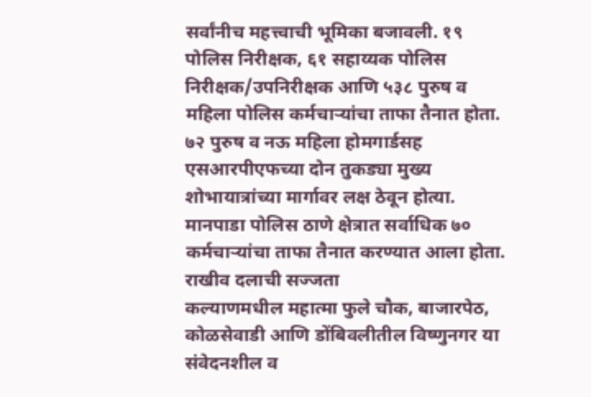सर्वांनीच महत्त्वाची भूमिका बजावली. १९ पोलिस निरीक्षक, ६१ सहाय्यक पोलिस निरीक्षक/उपनिरीक्षक आणि ५३८ पुरुष व महिला पोलिस कर्मचाऱ्यांचा ताफा तैनात होता. ७२ पुरुष व नऊ महिला होमगार्डसह एसआरपीएफच्या दोन तुकड्या मुख्य शोभायात्रांच्या मार्गावर लक्ष ठेवून होत्या. मानपाडा पोलिस ठाणे क्षेत्रात सर्वाधिक ७० कर्मचाऱ्यांचा ताफा तैनात करण्यात आला होता.
राखीव दलाची सज्जता
कल्याणमधील महात्मा फुले चौक, बाजारपेठ, कोळसेवाडी आणि डोंबिवलीतील विष्णुनगर या संवेदनशील व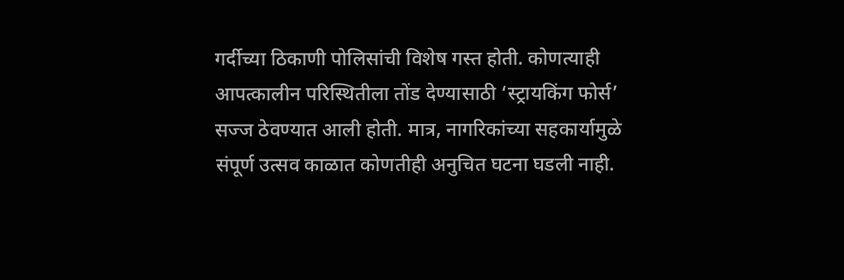गर्दीच्या ठिकाणी पोलिसांची विशेष गस्त होती. कोणत्याही आपत्कालीन परिस्थितीला तोंड देण्यासाठी ‘स्ट्रायकिंग फोर्स’ सज्ज ठेवण्यात आली होती. मात्र, नागरिकांच्या सहकार्यामुळे संपूर्ण उत्सव काळात कोणतीही अनुचित घटना घडली नाही.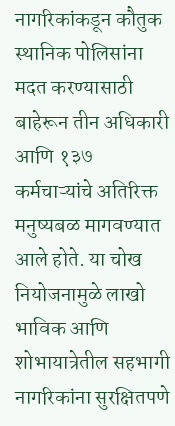नागरिकांकडून कौतुक
स्थानिक पोलिसांना मदत करण्यासाठी बाहेरून तीन अधिकारी आणि १३७ कर्मचाऱ्यांचे अतिरिक्त मनुष्यबळ मागवण्यात आले होते. या चोख नियोजनामुळे लाखो भाविक आणि शोभायात्रेतील सहभागी नागरिकांना सुरक्षितपणे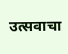उत्सवाचा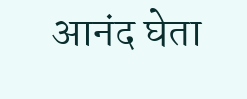आनंद घेता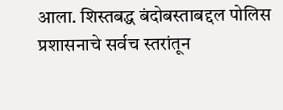आला. शिस्तबद्ध बंदोबस्ताबद्दल पोलिस प्रशासनाचे सर्वच स्तरांतून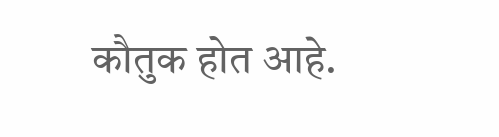कौतुक होत आहे.